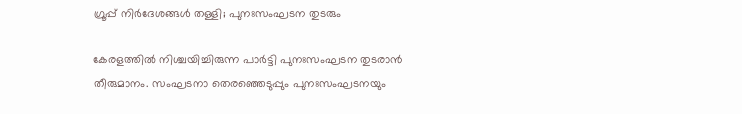ഗ്രൂപ്പ് നിര്‍ദേശങ്ങള്‍ തള്ളി; പുനഃസംഘടന തുടരും

കേരളത്തില്‍ നിശ്ചയിച്ചിരുന്ന പാര്‍ട്ടി പുനഃസംഘടന തുടരാന്‍ തീരുമാനം. സംഘടനാ തെരഞ്ഞെടുപ്പും പുനഃസംഘടനയും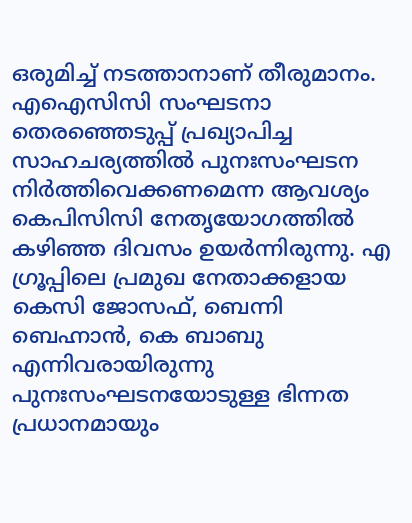ഒരുമിച്ച് നടത്താനാണ് തീരുമാനം. എഐസിസി സംഘടനാ തെരഞ്ഞെടുപ്പ് പ്രഖ്യാപിച്ച സാഹചര്യത്തില്‍ പുനഃസംഘടന നിര്‍ത്തിവെക്കണമെന്ന ആവശ്യം കെപിസിസി നേതൃയോഗത്തില്‍ കഴിഞ്ഞ ദിവസം ഉയര്‍ന്നിരുന്നു. എ ഗ്രൂപ്പിലെ പ്രമുഖ നേതാക്കളായ കെസി ജോസഫ്, ബെന്നി ബെഹ്നാന്‍, കെ ബാബു എന്നിവരായിരുന്നു പുനഃസംഘടനയോടുള്ള ഭിന്നത പ്രധാനമായും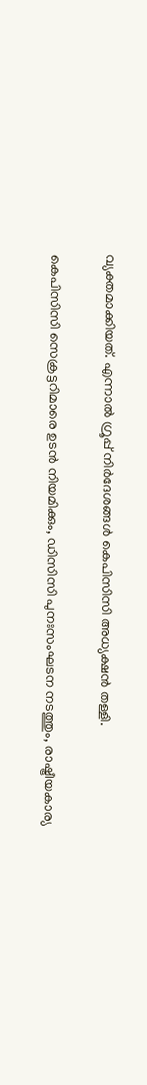വ്യക്തമാക്കിയത്. എന്നാല്‍ ഗ്രൂപ്പ് നിര്‍ദേശങ്ങള്‍ കെപിസിസി അധ്യക്ഷന്‍ തള്ളി.

കെപിസിസി സെക്രട്ടറിമാരെ ഉടന്‍ നിയമിക്കും, ഡിസിസി പുനഃസംഘടന നടത്തും, രാഷ്ട്രീയകാര്യ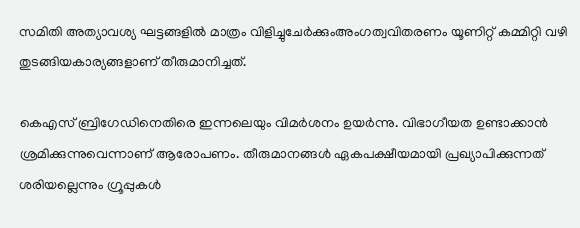സമിതി അത്യാവശ്യ ഘട്ടങ്ങളില്‍ മാത്രം വിളിച്ചുചേര്‍ക്കുംഅംഗത്വവിതരണം യൂണിറ്റ് കമ്മിറ്റി വഴി തുടങ്ങിയകാര്യങ്ങളാണ് തീരുമാനിച്ചത്.

കെഎസ് ബ്രിഗേഡിനെതിരെ ഇന്നലെയും വിമര്‍ശനം ഉയര്‍ന്നു. വിഭാഗീയത ഉണ്ടാക്കാന്‍ ശ്രമിക്കുന്നുവെന്നാണ് ആരോപണം. തീരുമാനങ്ങള്‍ ഏകപക്ഷീയമായി പ്രഖ്യാപിക്കുന്നത് ശരിയല്ലെന്നും ഗ്രൂപ്പുകള്‍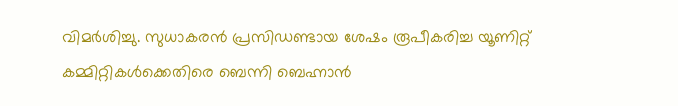വിമര്‍ശിച്ചു. സുധാകരന്‍ പ്രസിഡണ്ടായ ശേഷം രൂപീകരിച്ച യൂണിറ്റ് കമ്മിറ്റികള്‍ക്കെതിരെ ബെന്നി ബെഹ്നാന്‍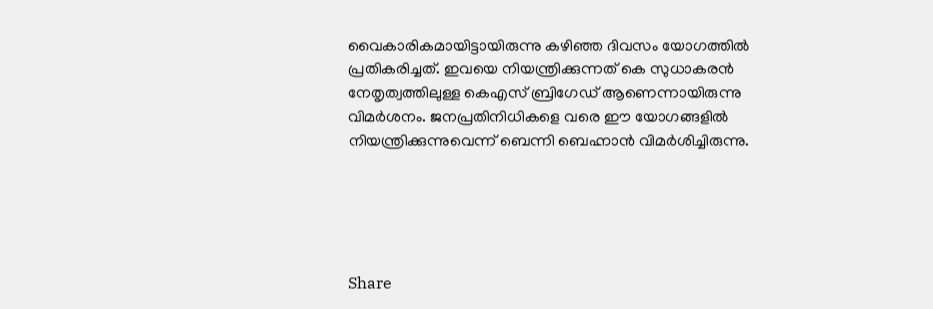വൈകാരികമായിട്ടായിരുന്നു കഴിഞ്ഞ ദിവസം യോഗത്തില്‍ പ്രതികരിച്ചത്. ഇവയെ നിയന്ത്രിക്കുന്നത് കെ സുധാകരന്‍ നേതൃത്വത്തിലുള്ള കെഎസ് ബ്രിഗേഡ് ആണെന്നായിരുന്നു വിമര്‍ശനം. ജനപ്രതിനിധികളെ വരെ ഈ യോഗങ്ങളില്‍ നിയന്ത്രിക്കുന്നുവെന്ന് ബെന്നി ബെഹ്നാന്‍ വിമര്‍ശിച്ചിരുന്നു.





Share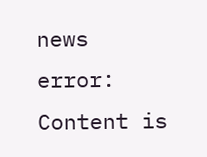news
error: Content is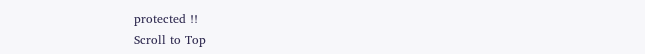protected !!
Scroll to Top